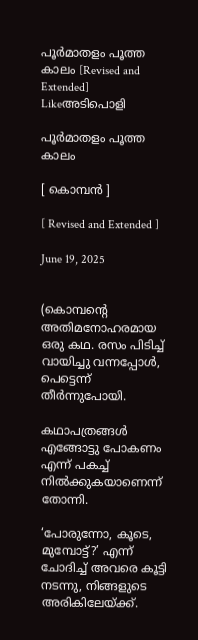പൂർമാതളം പൂത്ത കാലം [Revised and Extended] Likeഅടിപൊളി

പൂർമാതളം പൂത്ത കാലം

[ കൊമ്പൻ ]

[ Revised and Extended ]

June 19, 2025


(കൊമ്പന്റെ അതിമനോഹരമായ ഒരു കഥ. രസം പിടിച്ച് വായിച്ചു വന്നപ്പോൾ, പെട്ടെന്ന് തീർന്നുപോയി.

കഥാപത്രങ്ങൾ എങ്ങോട്ടു പോകണം എന്ന് പകച്ച് നിൽക്കുകയാണെന്ന് തോന്നി.

‘പോരുന്നോ, കൂടെ, മുമ്പോട്ട്?’ എന്ന് ചോദിച്ച് അവരെ കൂട്ടി നടന്നു, നിങ്ങളുടെ അരികിലേയ്ക്ക്.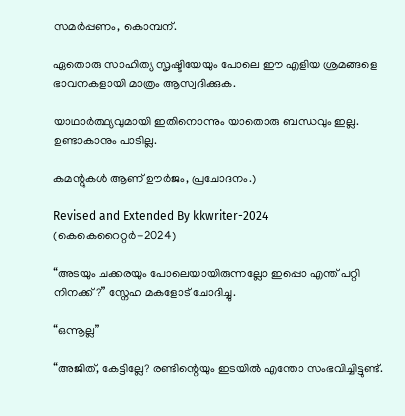സമർപ്പണം, കൊമ്പന്‌.

ഏതൊരു സാഹിത്യ സൃഷ്ടിയേയും പോലെ ഈ എളിയ ശ്രമങ്ങളെ ഭാവനകളായി മാത്രം ആസ്വദിക്കുക.

യാഥാർത്ഥ്യവുമായി ഇതിനൊന്നും യാതൊരു ബന്ധവും ഇല്ല. ഉണ്ടാകാനും പാടില്ല.

കമന്റുകൾ ആണ്‌ ഊർജം, പ്രചോദനം.)

Revised and Extended By kkwriter-2024 (കെകെറൈറ്റർ-2024)

“അടയും ചക്കരയും പോലെയായിരുന്നല്ലോ ഇപ്പൊ എന്ത് പറ്റി നിനക്ക്?” സ്നേഹ മകളോട് ചോദിച്ചു.

“ഒന്നൂല്ല”

“അജിത്, കേട്ടില്ലേ? രണ്ടിന്റെയും ഇടയിൽ എന്തോ സംഭവിച്ചിട്ടുണ്ട്.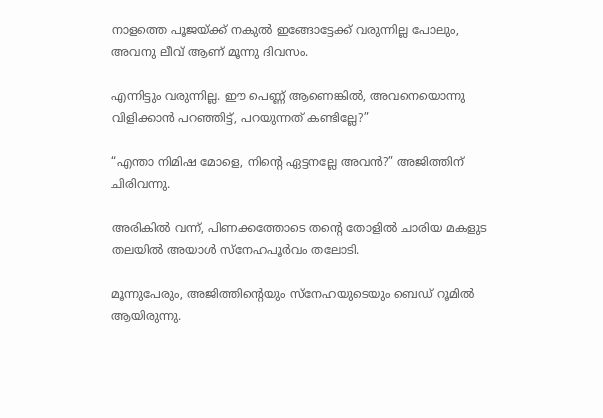നാളത്തെ പൂജയ്ക്ക് നകുൽ ഇങ്ങോട്ടേക്ക് വരുന്നില്ല പോലും, അവനു ലീവ് ആണ് മൂന്നു ദിവസം.

എന്നിട്ടും വരുന്നില്ല. ഈ പെണ്ണ് ആണെങ്കിൽ, അവനെയൊന്നു വിളിക്കാൻ പറഞ്ഞിട്ട്, പറയുന്നത് കണ്ടില്ലേ?”

“എന്താ നിമിഷ മോളെ, നിന്റെ ഏട്ടനല്ലേ അവൻ?” അജിത്തിന് ചിരിവന്നു.

അരികിൽ വന്ന്, പിണക്കത്തോടെ തന്റെ തോളിൽ ചാരിയ മകളുട തലയിൽ അയാൾ സ്നേഹപൂർവം തലോടി.

മൂന്നുപേരും, അജിത്തിന്റെയും സ്നേഹയുടെയും ബെഡ് റൂമിൽ ആയിരുന്നു.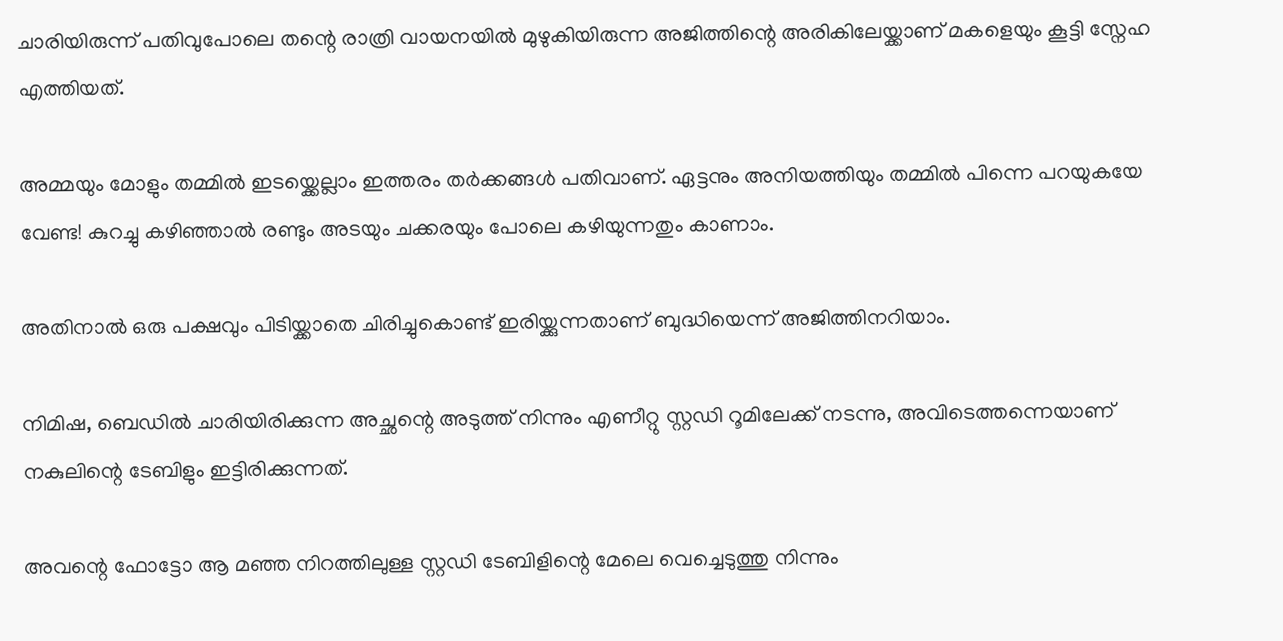ചാരിയിരുന്ന് പതിവുപോലെ തന്റെ രാത്രി വായനയിൽ മുഴുകിയിരുന്ന അജിത്തിന്റെ അരികിലേയ്ക്കാണ് മകളെയും കൂട്ടി സ്നേഹ എത്തിയത്.

അമ്മയും മോളും തമ്മിൽ ഇടയ്ക്കെല്ലാം ഇത്തരം തർക്കങ്ങൾ പതിവാണ്. ഏട്ടനും അനിയത്തിയും തമ്മിൽ പിന്നെ പറയുകയേ വേണ്ട! കുറച്ചു കഴിഞ്ഞാൽ രണ്ടും അടയും ചക്കരയും പോലെ കഴിയുന്നതും കാണാം.

അതിനാൽ ഒരു പക്ഷവും പിടിയ്ക്കാതെ ചിരിച്ചുകൊണ്ട് ഇരിയ്ക്കുന്നതാണ് ബുദ്ധിയെന്ന് അജിത്തിനറിയാം.

നിമിഷ, ബെഡിൽ ചാരിയിരിക്കുന്ന അച്ഛന്റെ അടുത്ത് നിന്നും എണീറ്റു സ്റ്റഡി റൂമിലേക്ക് നടന്നു, അവിടെത്തന്നെയാണ് നകുലിന്റെ ടേബിളും ഇട്ടിരിക്കുന്നത്.

അവന്റെ ഫോട്ടോ ആ മഞ്ഞ നിറത്തിലുള്ള സ്റ്റഡി ടേബിളിന്റെ മേലെ വെച്ചെടുത്തു നിന്നും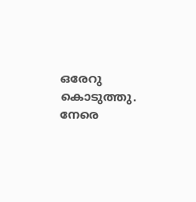ഒരേറു കൊടുത്തു. നേരെ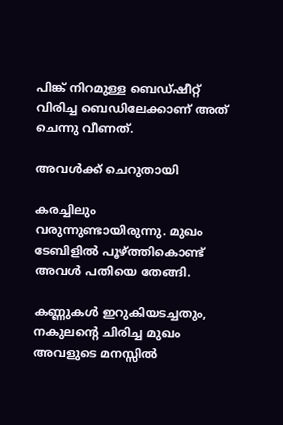പിങ്ക് നിറമുള്ള ബെഡ്ഷീറ്റ് വിരിച്ച ബെഡിലേക്കാണ് അത് ചെന്നു വീണത്.

അവൾക്ക് ചെറുതായി

കരച്ചിലും വരുന്നുണ്ടായിരുന്നു. മുഖം ടേബിളിൽ പൂഴ്ത്തികൊണ്ട് അവൾ പതിയെ തേങ്ങി.

കണ്ണുകൾ ഇറുകിയടച്ചതും, നകുലന്റെ ചിരിച്ച മുഖം അവളുടെ മനസ്സിൽ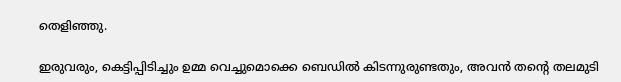തെളിഞ്ഞു.

ഇരുവരും, കെട്ടിപ്പിടിച്ചും ഉമ്മ വെച്ചുമൊക്കെ ബെഡിൽ കിടന്നുരുണ്ടതും, അവൻ തന്റെ തലമുടി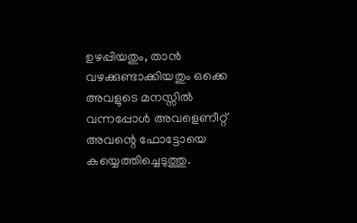ഉഴപ്പിയതും, താൻ വഴക്കുണ്ടാക്കിയതും ഒക്കെ അവളുടെ മനസ്സിൽ വന്നപ്പോൾ അവളെണീറ്റ് അവന്റെ ഫോട്ടോയെ കയ്യെത്തിച്ചെടുത്തു.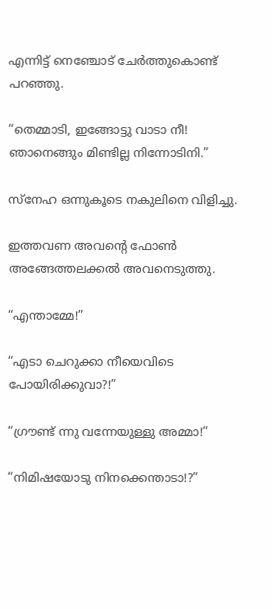എന്നിട്ട് നെഞ്ചോട് ചേർത്തുകൊണ്ട് പറഞ്ഞു.

“തെമ്മാടി, ഇങ്ങോട്ടു വാടാ നീ! ഞാനെങ്ങും മിണ്ടില്ല നിന്നോടിനി.”

സ്നേഹ ഒന്നുകൂടെ നകുലിനെ വിളിച്ചു.

ഇത്തവണ അവന്റെ ഫോൺ അങ്ങേത്തലക്കൽ അവനെടുത്തു.

“എന്താമ്മേ!”

“എടാ ചെറുക്കാ നീയെവിടെ പോയിരിക്കുവാ?!”

“ഗ്രൗണ്ട് ന്നു വന്നേയുള്ളു അമ്മാ!”

“നിമിഷയോടു നിനക്കെന്താടാ!?”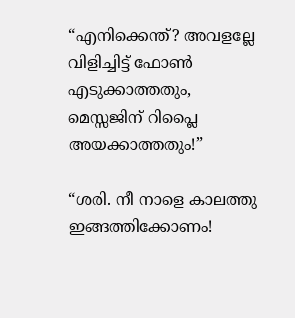“എനിക്കെന്ത്? അവളല്ലേ വിളിച്ചിട്ട് ഫോൺ എടുക്കാത്തതും, മെസ്സജിന് റിപ്ലൈ അയക്കാത്തതും!”

“ശരി. നീ നാളെ കാലത്തു ഇങ്ങത്തിക്കോണം!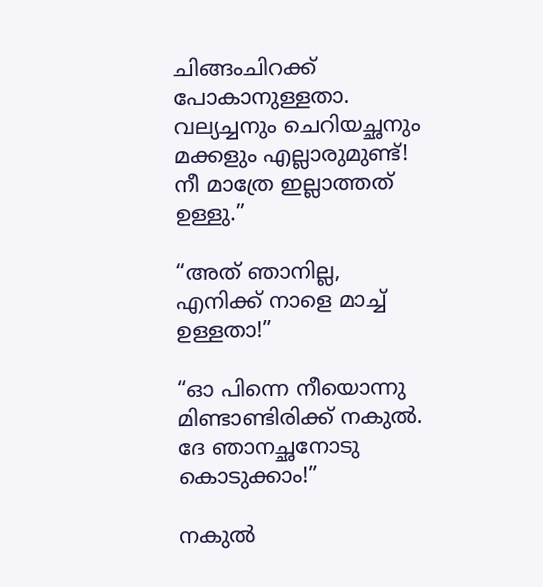ചിങ്ങംചിറക്ക് പോകാനുള്ളതാ. വല്യച്ചനും ചെറിയച്ഛനും മക്കളും എല്ലാരുമുണ്ട്! നീ മാത്രേ ഇല്ലാത്തത് ഉള്ളു.”

“അത് ഞാനില്ല, എനിക്ക് നാളെ മാച്ച് ഉള്ളതാ!”

“ഓ പിന്നെ നീയൊന്നു മിണ്ടാണ്ടിരിക്ക് നകുൽ. ദേ ഞാനച്ഛനോടു കൊടുക്കാം!”

നകുൽ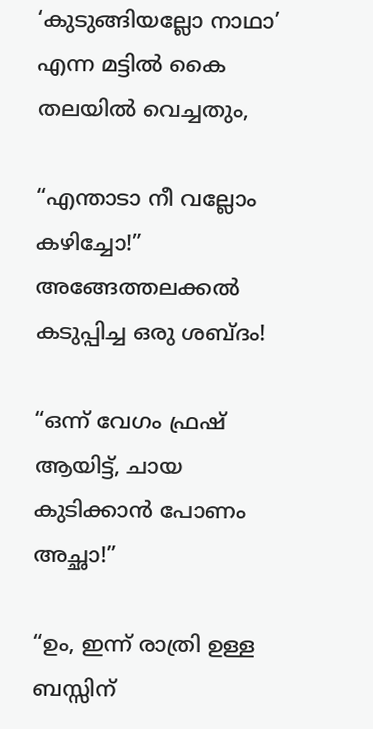‘കുടുങ്ങിയല്ലോ നാഥാ’ എന്ന മട്ടിൽ കൈ തലയിൽ വെച്ചതും,

“എന്താടാ നീ വല്ലോം കഴിച്ചോ!” അങ്ങേത്തലക്കൽ കടുപ്പിച്ച ഒരു ശബ്ദം!

“ഒന്ന് വേഗം ഫ്രഷ് ആയിട്ട്, ചായ കുടിക്കാൻ പോണം അച്ഛാ!”

“ഉം, ഇന്ന് രാത്രി ഉള്ള ബസ്സിന്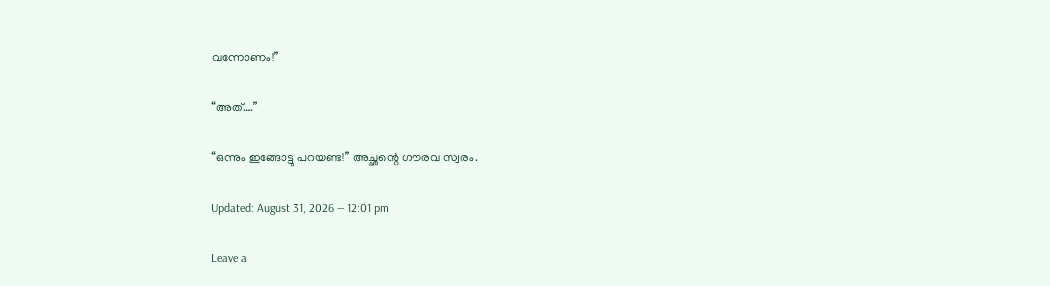വന്നോണം!”

“അത്….”

“ഒന്നും ഇങ്ങോട്ടു പറയണ്ട!” അച്ഛന്റെ ഗൗരവ സ്വരം.

Updated: August 31, 2026 — 12:01 pm

Leave a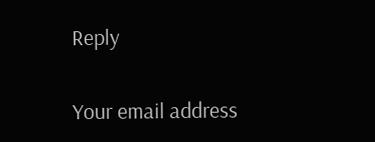Reply

Your email address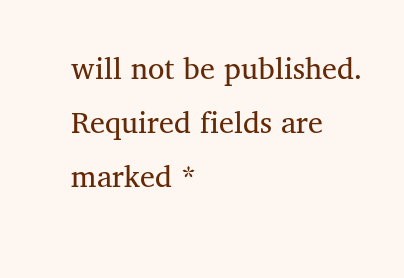will not be published. Required fields are marked *